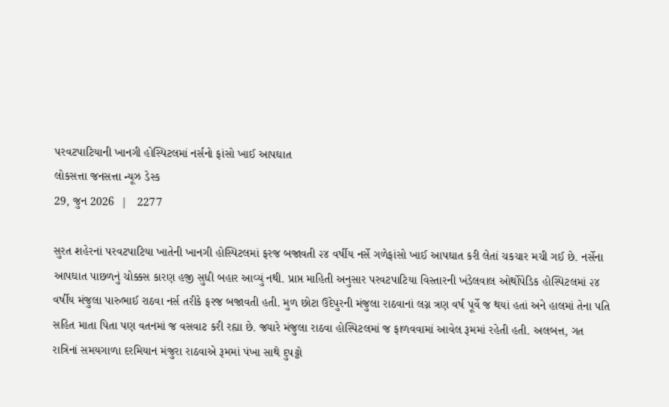પરવટપાટિયાની ખાનગી હોસ્પિટલમાં નર્સનો ફાંસો ખાઈ આપઘાત
લોકસત્તા જનસત્તા ન્યૂઝ ડેસ્ક
29, જુન 2026  |   2277

સુરત શહેરનાં પરવટપાટિયા ખાતેની ખાનગી હોસ્પિટલમાં ફરજ બજાવતી ૨૪ વર્ષીય નર્સે ગળેફાંસો ખાઈ આપઘાત કરી લેતાં ચકચાર મચી ગઈ છે. નર્સેના આપઘાત પાછળનું ચોક્કસ કારણ હજી સુધી બહાર આવ્યું નથી. પ્રાપ્ત માહિતી અનુસાર પરવટપાટિયા વિસ્તારની ખંડેલવાલ ઓર્થોપેડિક હોસ્પિટલમાં ૨૪ વર્ષીય મંજુલા પારુભાઈ રાઠવા નર્સ તરીકે ફરજ બજાવતી હતી. મુળ છોટા ઉદેપુરની મંજુલા રાઠવાનાં લગ્ન ત્રણ વર્ષ પૂર્વે જ થયાં હતાં અને હાલમાં તેના પતિ સહિત માતા પિતા પણ વતનમાં જ વસવાટ કરી રહ્યા છે. જ્યારે મંજુલા રાઠવા હોસ્પિટલમાં જ ફાળવવામાં આવેલ રૂમમાં રહેતી હતી. અલબત્ત, ગત રાત્રિનાં સમયગાળા દરમિયાન મંજુરા રાઠવાએ રૂમમાં પંખા સાથે દુપટ્ટો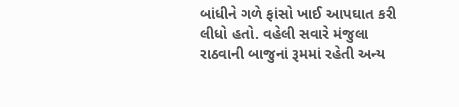બાંધીને ગળે ફાંસો ખાઈ આપઘાત કરી લીધો હતો. વહેલી સવારે મંજુલા રાઠવાની બાજુનાં રૂમમાં રહેતી અન્ય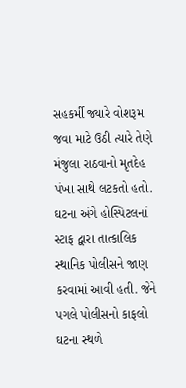સહકર્મી જ્યારે વોશરૂમ જવા માટે ઉઠી ત્યારે તેણે મંજુલા રાઠવાનો મૃતદેહ પંખા સાથે લટકતો હતો. ઘટના અંગે હોસ્પિટલનાં સ્ટાફ દ્વારા તાત્કાલિક સ્થાનિક પોલીસને જાણ કરવામાં આવી હતી. જેને પગલે પોલીસનો કાફલો ઘટના સ્થળે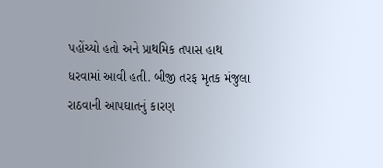પહોંચ્યો હતો અને પ્રાથમિક તપાસ હાથ ધરવામાં આવી હતી. બીજી તરફ મૃતક મંજુલા રાઠવાની આપઘાતનું કારણ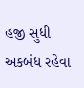હજી સુધી અકબંધ રહેવા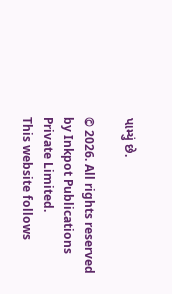પામ્યું છે.

© 2026. All rights reserved by Inkpot Publications Private Limited.
This website follows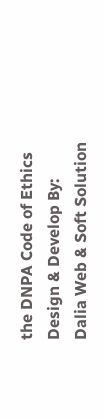the DNPA Code of Ethics
Design & Develop By:
Dalia Web & Soft Solution